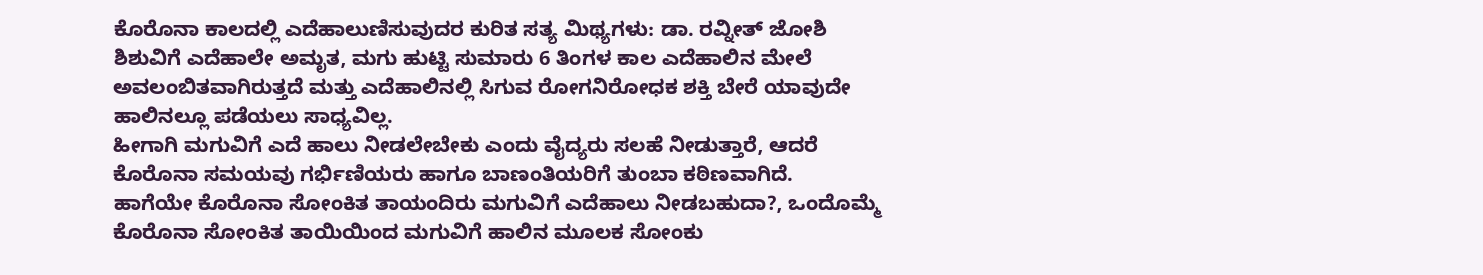ಕೊರೊನಾ ಕಾಲದಲ್ಲಿ ಎದೆಹಾಲುಣಿಸುವುದರ ಕುರಿತ ಸತ್ಯ ಮಿಥ್ಯಗಳು: ಡಾ. ರವ್ನೀತ್ ಜೋಶಿ
ಶಿಶುವಿಗೆ ಎದೆಹಾಲೇ ಅಮೃತ, ಮಗು ಹುಟ್ಟಿ ಸುಮಾರು 6 ತಿಂಗಳ ಕಾಲ ಎದೆಹಾಲಿನ ಮೇಲೆ ಅವಲಂಬಿತವಾಗಿರುತ್ತದೆ ಮತ್ತು ಎದೆಹಾಲಿನಲ್ಲಿ ಸಿಗುವ ರೋಗನಿರೋಧಕ ಶಕ್ತಿ ಬೇರೆ ಯಾವುದೇ ಹಾಲಿನಲ್ಲೂ ಪಡೆಯಲು ಸಾಧ್ಯವಿಲ್ಲ.
ಹೀಗಾಗಿ ಮಗುವಿಗೆ ಎದೆ ಹಾಲು ನೀಡಲೇಬೇಕು ಎಂದು ವೈದ್ಯರು ಸಲಹೆ ನೀಡುತ್ತಾರೆ, ಆದರೆ ಕೊರೊನಾ ಸಮಯವು ಗರ್ಭಿಣಿಯರು ಹಾಗೂ ಬಾಣಂತಿಯರಿಗೆ ತುಂಬಾ ಕಠಿಣವಾಗಿದೆ.
ಹಾಗೆಯೇ ಕೊರೊನಾ ಸೋಂಕಿತ ತಾಯಂದಿರು ಮಗುವಿಗೆ ಎದೆಹಾಲು ನೀಡಬಹುದಾ?, ಒಂದೊಮ್ಮೆ ಕೊರೊನಾ ಸೋಂಕಿತ ತಾಯಿಯಿಂದ ಮಗುವಿಗೆ ಹಾಲಿನ ಮೂಲಕ ಸೋಂಕು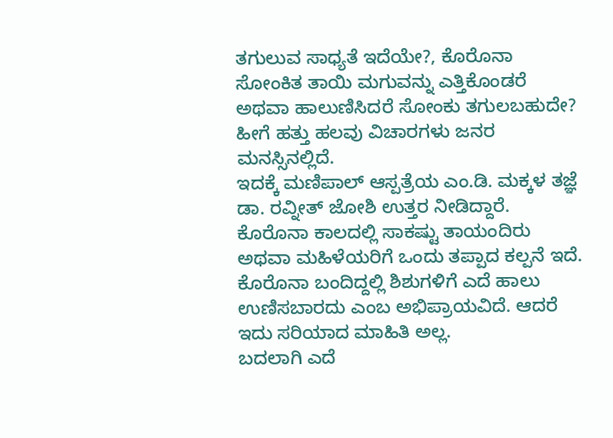ತಗುಲುವ ಸಾಧ್ಯತೆ ಇದೆಯೇ?, ಕೊರೊನಾ ಸೋಂಕಿತ ತಾಯಿ ಮಗುವನ್ನು ಎತ್ತಿಕೊಂಡರೆ ಅಥವಾ ಹಾಲುಣಿಸಿದರೆ ಸೋಂಕು ತಗುಲಬಹುದೇ? ಹೀಗೆ ಹತ್ತು ಹಲವು ವಿಚಾರಗಳು ಜನರ ಮನಸ್ಸಿನಲ್ಲಿದೆ.
ಇದಕ್ಕೆ ಮಣಿಪಾಲ್ ಆಸ್ಪತ್ರೆಯ ಎಂ.ಡಿ. ಮಕ್ಕಳ ತಜ್ಞೆ ಡಾ. ರವ್ನೀತ್ ಜೋಶಿ ಉತ್ತರ ನೀಡಿದ್ದಾರೆ. ಕೊರೊನಾ ಕಾಲದಲ್ಲಿ ಸಾಕಷ್ಟು ತಾಯಂದಿರು ಅಥವಾ ಮಹಿಳೆಯರಿಗೆ ಒಂದು ತಪ್ಪಾದ ಕಲ್ಪನೆ ಇದೆ. ಕೊರೊನಾ ಬಂದಿದ್ದಲ್ಲಿ ಶಿಶುಗಳಿಗೆ ಎದೆ ಹಾಲು ಉಣಿಸಬಾರದು ಎಂಬ ಅಭಿಪ್ರಾಯವಿದೆ. ಆದರೆ ಇದು ಸರಿಯಾದ ಮಾಹಿತಿ ಅಲ್ಲ.
ಬದಲಾಗಿ ಎದೆ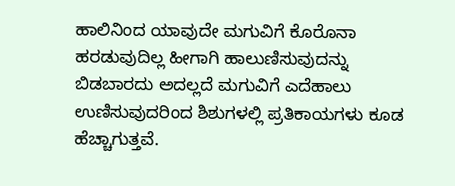ಹಾಲಿನಿಂದ ಯಾವುದೇ ಮಗುವಿಗೆ ಕೊರೊನಾ ಹರಡುವುದಿಲ್ಲ ಹೀಗಾಗಿ ಹಾಲುಣಿಸುವುದನ್ನು ಬಿಡಬಾರದು ಅದಲ್ಲದೆ ಮಗುವಿಗೆ ಎದೆಹಾಲು ಉಣಿಸುವುದರಿಂದ ಶಿಶುಗಳಲ್ಲಿ ಪ್ರತಿಕಾಯಗಳು ಕೂಡ ಹೆಚ್ಚಾಗುತ್ತವೆ.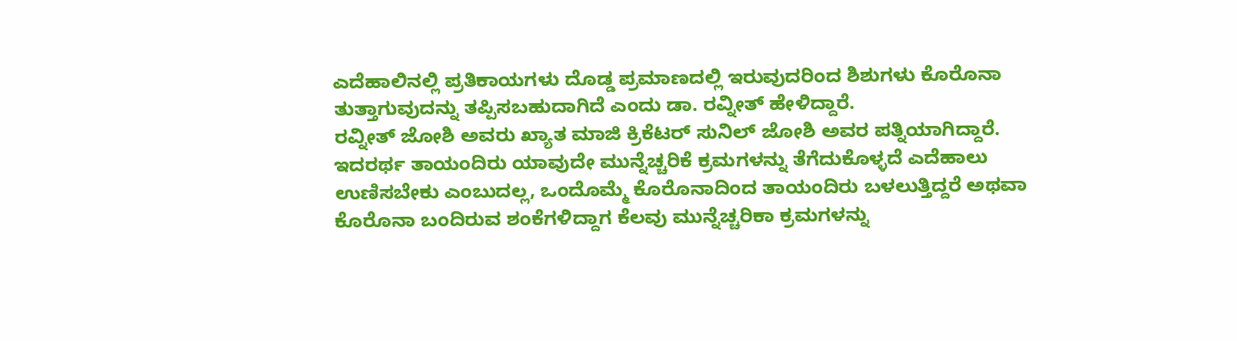ಎದೆಹಾಲಿನಲ್ಲಿ ಪ್ರತಿಕಾಯಗಳು ದೊಡ್ಡ ಪ್ರಮಾಣದಲ್ಲಿ ಇರುವುದರಿಂದ ಶಿಶುಗಳು ಕೊರೊನಾ ತುತ್ತಾಗುವುದನ್ನು ತಪ್ಪಿಸಬಹುದಾಗಿದೆ ಎಂದು ಡಾ. ರವ್ನೀತ್ ಹೇಳಿದ್ದಾರೆ.
ರವ್ನೀತ್ ಜೋಶಿ ಅವರು ಖ್ಯಾತ ಮಾಜಿ ಕ್ರಿಕೆಟರ್ ಸುನಿಲ್ ಜೋಶಿ ಅವರ ಪತ್ನಿಯಾಗಿದ್ದಾರೆ.
ಇದರರ್ಥ ತಾಯಂದಿರು ಯಾವುದೇ ಮುನ್ನೆಚ್ಚರಿಕೆ ಕ್ರಮಗಳನ್ನು ತೆಗೆದುಕೊಳ್ಳದೆ ಎದೆಹಾಲು ಉಣಿಸಬೇಕು ಎಂಬುದಲ್ಲ, ಒಂದೊಮ್ಮೆ ಕೊರೊನಾದಿಂದ ತಾಯಂದಿರು ಬಳಲುತ್ತಿದ್ದರೆ ಅಥವಾ ಕೊರೊನಾ ಬಂದಿರುವ ಶಂಕೆಗಳಿದ್ದಾಗ ಕೆಲವು ಮುನ್ನೆಚ್ಚರಿಕಾ ಕ್ರಮಗಳನ್ನು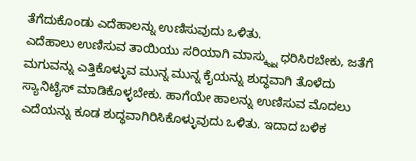ತೆಗೆದುಕೊಂಡು ಎದೆಹಾಲನ್ನು ಉಣಿಸುವುದು ಒಳಿತು.
ಎದೆಹಾಲು ಉಣಿಸುವ ತಾಯಿಯು ಸರಿಯಾಗಿ ಮಾಸ್ಕ್ನ್ನು ಧರಿಸಿರಬೇಕು, ಜತೆಗೆ ಮಗುವನ್ನು ಎತ್ತಿಕೊಳ್ಳುವ ಮುನ್ನ ಮುನ್ನ ಕೈಯನ್ನು ಶುದ್ಧವಾಗಿ ತೊಳೆದು ಸ್ಯಾನಿಟೈಸ್ ಮಾಡಿಕೊಳ್ಳಬೇಕು. ಹಾಗೆಯೇ ಹಾಲನ್ನು ಉಣಿಸುವ ಮೊದಲು ಎದೆಯನ್ನು ಕೂಡ ಶುದ್ಧವಾಗಿರಿಸಿಕೊಳ್ಳುವುದು ಒಳಿತು. ಇದಾದ ಬಳಿಕ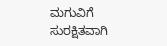ಮಗುವಿಗೆ ಸುರಕ್ಷಿತವಾಗಿ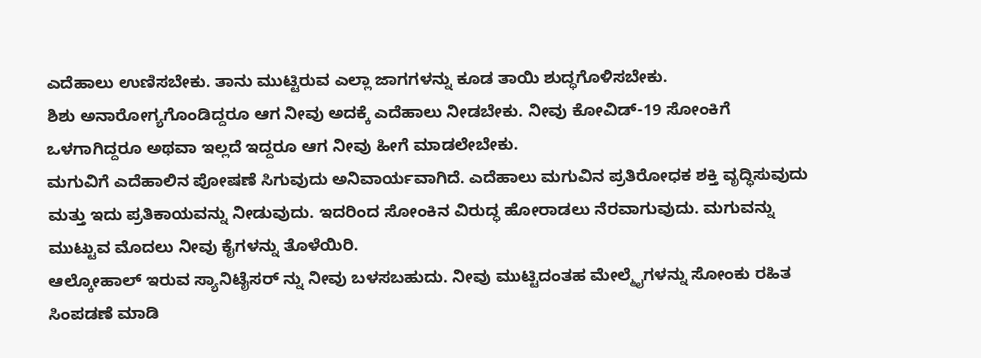ಎದೆಹಾಲು ಉಣಿಸಬೇಕು. ತಾನು ಮುಟ್ಟಿರುವ ಎಲ್ಲಾ ಜಾಗಗಳನ್ನು ಕೂಡ ತಾಯಿ ಶುದ್ಧಗೊಳಿಸಬೇಕು.
ಶಿಶು ಅನಾರೋಗ್ಯಗೊಂಡಿದ್ದರೂ ಆಗ ನೀವು ಅದಕ್ಕೆ ಎದೆಹಾಲು ನೀಡಬೇಕು. ನೀವು ಕೋವಿಡ್-19 ಸೋಂಕಿಗೆ ಒಳಗಾಗಿದ್ದರೂ ಅಥವಾ ಇಲ್ಲದೆ ಇದ್ದರೂ ಆಗ ನೀವು ಹೀಗೆ ಮಾಡಲೇಬೇಕು.
ಮಗುವಿಗೆ ಎದೆಹಾಲಿನ ಪೋಷಣೆ ಸಿಗುವುದು ಅನಿವಾರ್ಯವಾಗಿದೆ. ಎದೆಹಾಲು ಮಗುವಿನ ಪ್ರತಿರೋಧಕ ಶಕ್ತಿ ವೃದ್ಧಿಸುವುದು ಮತ್ತು ಇದು ಪ್ರತಿಕಾಯವನ್ನು ನೀಡುವುದು. ಇದರಿಂದ ಸೋಂಕಿನ ವಿರುದ್ಧ ಹೋರಾಡಲು ನೆರವಾಗುವುದು. ಮಗುವನ್ನು ಮುಟ್ಟುವ ಮೊದಲು ನೀವು ಕೈಗಳನ್ನು ತೊಳೆಯಿರಿ.
ಆಲ್ಕೋಹಾಲ್ ಇರುವ ಸ್ಯಾನಿಟೈಸರ್ ನ್ನು ನೀವು ಬಳಸಬಹುದು. ನೀವು ಮುಟ್ಟಿದಂತಹ ಮೇಲ್ಮೈಗಳನ್ನು ಸೋಂಕು ರಹಿತ ಸಿಂಪಡಣೆ ಮಾಡಿ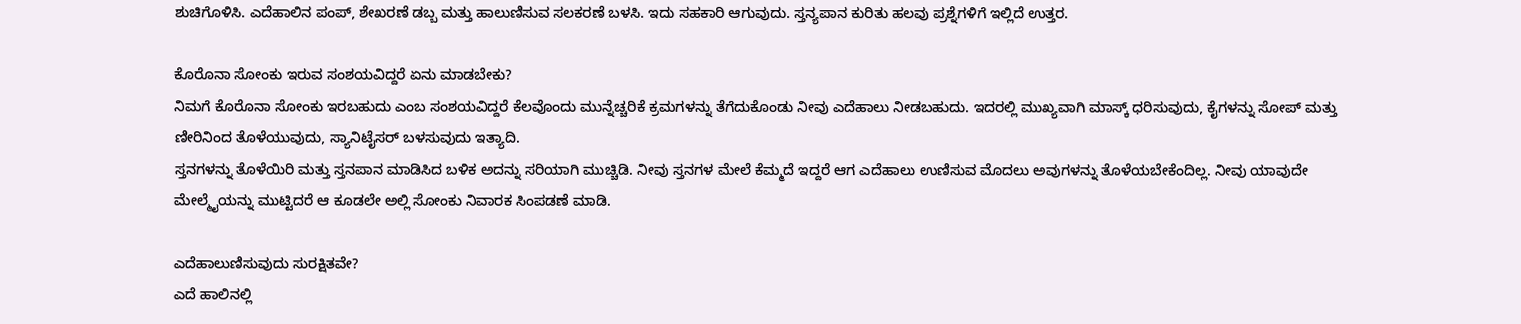ಶುಚಿಗೊಳಿಸಿ. ಎದೆಹಾಲಿನ ಪಂಪ್, ಶೇಖರಣೆ ಡಬ್ಬ ಮತ್ತು ಹಾಲುಣಿಸುವ ಸಲಕರಣೆ ಬಳಸಿ. ಇದು ಸಹಕಾರಿ ಆಗುವುದು. ಸ್ತನ್ಯಪಾನ ಕುರಿತು ಹಲವು ಪ್ರಶ್ನೆಗಳಿಗೆ ಇಲ್ಲಿದೆ ಉತ್ತರ.

ಕೊರೊನಾ ಸೋಂಕು ಇರುವ ಸಂಶಯವಿದ್ದರೆ ಏನು ಮಾಡಬೇಕು?
ನಿಮಗೆ ಕೊರೊನಾ ಸೋಂಕು ಇರಬಹುದು ಎಂಬ ಸಂಶಯವಿದ್ದರೆ ಕೆಲವೊಂದು ಮುನ್ನೆಚ್ಚರಿಕೆ ಕ್ರಮಗಳನ್ನು ತೆಗೆದುಕೊಂಡು ನೀವು ಎದೆಹಾಲು ನೀಡಬಹುದು. ಇದರಲ್ಲಿ ಮುಖ್ಯವಾಗಿ ಮಾಸ್ಕ್ ಧರಿಸುವುದು, ಕೈಗಳನ್ನು ಸೋಪ್ ಮತ್ತು ಣೀರಿನಿಂದ ತೊಳೆಯುವುದು, ಸ್ಯಾನಿಟೈಸರ್ ಬಳಸುವುದು ಇತ್ಯಾದಿ.
ಸ್ತನಗಳನ್ನು ತೊಳೆಯಿರಿ ಮತ್ತು ಸ್ತನಪಾನ ಮಾಡಿಸಿದ ಬಳಿಕ ಅದನ್ನು ಸರಿಯಾಗಿ ಮುಚ್ಚಿಡಿ. ನೀವು ಸ್ತನಗಳ ಮೇಲೆ ಕೆಮ್ಮದೆ ಇದ್ದರೆ ಆಗ ಎದೆಹಾಲು ಉಣಿಸುವ ಮೊದಲು ಅವುಗಳನ್ನು ತೊಳೆಯಬೇಕೆಂದಿಲ್ಲ. ನೀವು ಯಾವುದೇ ಮೇಲ್ಮೈಯನ್ನು ಮುಟ್ಟಿದರೆ ಆ ಕೂಡಲೇ ಅಲ್ಲಿ ಸೋಂಕು ನಿವಾರಕ ಸಿಂಪಡಣೆ ಮಾಡಿ.

ಎದೆಹಾಲುಣಿಸುವುದು ಸುರಕ್ಷಿತವೇ?
ಎದೆ ಹಾಲಿನಲ್ಲಿ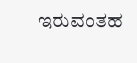ಇರುವಂತಹ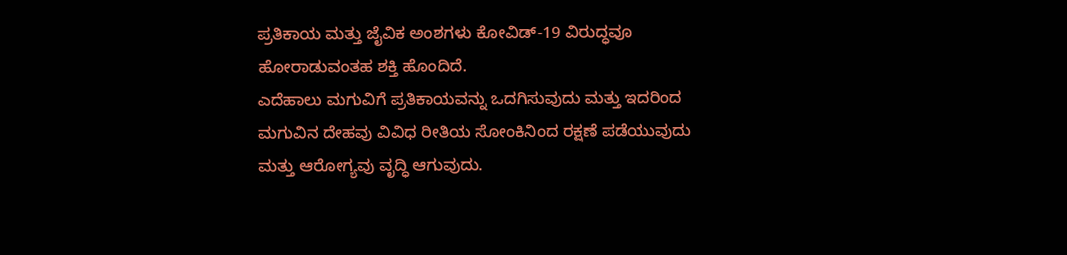ಪ್ರತಿಕಾಯ ಮತ್ತು ಜೈವಿಕ ಅಂಶಗಳು ಕೋವಿಡ್-19 ವಿರುದ್ಧವೂ ಹೋರಾಡುವಂತಹ ಶಕ್ತಿ ಹೊಂದಿದೆ.
ಎದೆಹಾಲು ಮಗುವಿಗೆ ಪ್ರತಿಕಾಯವನ್ನು ಒದಗಿಸುವುದು ಮತ್ತು ಇದರಿಂದ ಮಗುವಿನ ದೇಹವು ವಿವಿಧ ರೀತಿಯ ಸೋಂಕಿನಿಂದ ರಕ್ಷಣೆ ಪಡೆಯುವುದು ಮತ್ತು ಆರೋಗ್ಯವು ವೃದ್ಧಿ ಆಗುವುದು.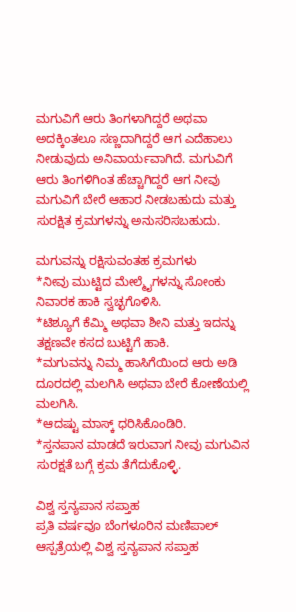ಮಗುವಿಗೆ ಆರು ತಿಂಗಳಾಗಿದ್ದರೆ ಅಥವಾ ಅದಕ್ಕಿಂತಲೂ ಸಣ್ಣದಾಗಿದ್ದರೆ ಆಗ ಎದೆಹಾಲು ನೀಡುವುದು ಅನಿವಾರ್ಯವಾಗಿದೆ. ಮಗುವಿಗೆ ಆರು ತಿಂಗಳಿಗಿಂತ ಹೆಚ್ಚಾಗಿದ್ದರೆ ಆಗ ನೀವು ಮಗುವಿಗೆ ಬೇರೆ ಆಹಾರ ನೀಡಬಹುದು ಮತ್ತು ಸುರಕ್ಷಿತ ಕ್ರಮಗಳನ್ನು ಅನುಸರಿಸಬಹುದು.

ಮಗುವನ್ನು ರಕ್ಷಿಸುವಂತಹ ಕ್ರಮಗಳು
*ನೀವು ಮುಟ್ಟಿದ ಮೇಲ್ಮೈಗಳನ್ನು ಸೋಂಕು ನಿವಾರಕ ಹಾಕಿ ಸ್ವಚ್ಛಗೊಳಿಸಿ.
*ಟಿಶ್ಯೂಗೆ ಕೆಮ್ಮಿ ಅಥವಾ ಶೀನಿ ಮತ್ತು ಇದನ್ನು ತಕ್ಷಣವೇ ಕಸದ ಬುಟ್ಟಿಗೆ ಹಾಕಿ.
*ಮಗುವನ್ನು ನಿಮ್ಮ ಹಾಸಿಗೆಯಿಂದ ಆರು ಅಡಿ ದೂರದಲ್ಲಿ ಮಲಗಿಸಿ ಅಥವಾ ಬೇರೆ ಕೋಣೆಯಲ್ಲಿ ಮಲಗಿಸಿ.
*ಆದಷ್ಟು ಮಾಸ್ಕ್ ಧರಿಸಿಕೊಂಡಿರಿ.
*ಸ್ತನಪಾನ ಮಾಡದೆ ಇರುವಾಗ ನೀವು ಮಗುವಿನ ಸುರಕ್ಷತೆ ಬಗ್ಗೆ ಕ್ರಮ ತೆಗೆದುಕೊಳ್ಳಿ.

ವಿಶ್ವ ಸ್ತನ್ಯಪಾನ ಸಪ್ತಾಹ
ಪ್ರತಿ ವರ್ಷವೂ ಬೆಂಗಳೂರಿನ ಮಣಿಪಾಲ್ ಆಸ್ಪತ್ರೆಯಲ್ಲಿ ವಿಶ್ವ ಸ್ತನ್ಯಪಾನ ಸಪ್ತಾಹ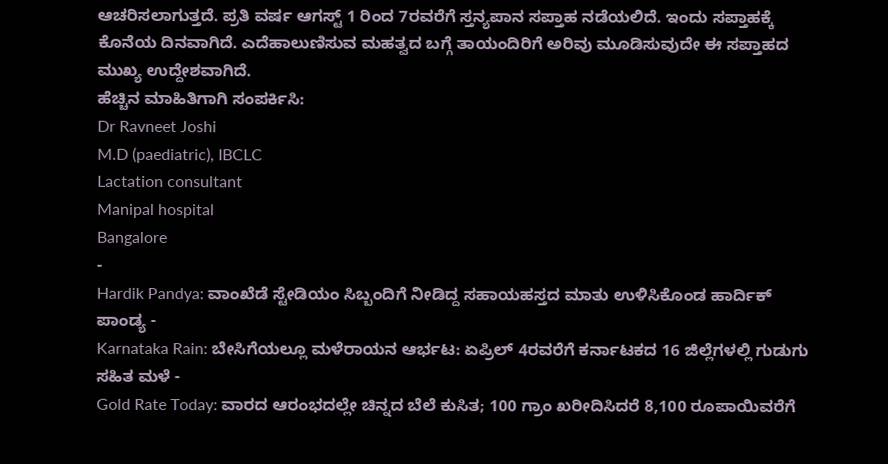ಆಚರಿಸಲಾಗುತ್ತದೆ. ಪ್ರತಿ ವರ್ಷ ಆಗಸ್ಟ್ 1 ರಿಂದ 7ರವರೆಗೆ ಸ್ತನ್ಯಪಾನ ಸಪ್ತಾಹ ನಡೆಯಲಿದೆ. ಇಂದು ಸಪ್ತಾಹಕ್ಕೆ ಕೊನೆಯ ದಿನವಾಗಿದೆ. ಎದೆಹಾಲುಣಿಸುವ ಮಹತ್ವದ ಬಗ್ಗೆ ತಾಯಂದಿರಿಗೆ ಅರಿವು ಮೂಡಿಸುವುದೇ ಈ ಸಪ್ತಾಹದ ಮುಖ್ಯ ಉದ್ದೇಶವಾಗಿದೆ.
ಹೆಚ್ಚಿನ ಮಾಹಿತಿಗಾಗಿ ಸಂಪರ್ಕಿಸಿ:
Dr Ravneet Joshi
M.D (paediatric), IBCLC
Lactation consultant
Manipal hospital
Bangalore
-
Hardik Pandya: ವಾಂಖೆಡೆ ಸ್ಟೇಡಿಯಂ ಸಿಬ್ಬಂದಿಗೆ ನೀಡಿದ್ದ ಸಹಾಯಹಸ್ತದ ಮಾತು ಉಳಿಸಿಕೊಂಡ ಹಾರ್ದಿಕ್ ಪಾಂಡ್ಯ -
Karnataka Rain: ಬೇಸಿಗೆಯಲ್ಲೂ ಮಳೆರಾಯನ ಆರ್ಭಟ: ಏಪ್ರಿಲ್ 4ರವರೆಗೆ ಕರ್ನಾಟಕದ 16 ಜಿಲ್ಲೆಗಳಲ್ಲಿ ಗುಡುಗು ಸಹಿತ ಮಳೆ -
Gold Rate Today: ವಾರದ ಆರಂಭದಲ್ಲೇ ಚಿನ್ನದ ಬೆಲೆ ಕುಸಿತ; 100 ಗ್ರಾಂ ಖರೀದಿಸಿದರೆ 8,100 ರೂಪಾಯಿವರೆಗೆ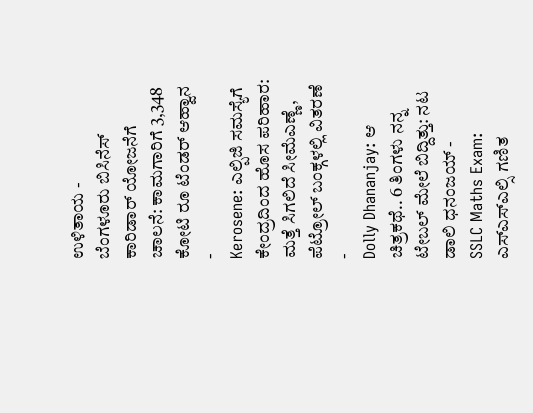ಉಳಿತಾಯ -
ಬೆಂಗಳೂರು ಬಿಸಿನೆಸ್ ಕಾರಿಡಾರ್ ಯೋಜನೆಗೆ ಚಾಲನೆ: ಕಾಮಗಾರಿಗೆ 3,348 ಕೋಟಿ ರೂ ಟೆಂಡರ್ ಆಹ್ವಾನ -
Kerosene: ಎಲ್ಪಿಜಿ ಸಮಸ್ಯೆಗೆ ಕೇಂದ್ರದಿಂದ ಹೊಸ ಪರಿಹಾರ: ಮತ್ತೆ ಸಿಗಲಿದೆ ಸೀಮೆಎಣ್ಣೆ, ಪೆಟ್ರೋಲ್ ಬಂಕ್ಗಳಲ್ಲಿ ವಿತರಣೆ -
Dolly Dhananjay: ಆ ಚಿತ್ರಕಥೆ.. 6 ತಿಂಗಳು ನನ್ನ ಟೇಬಲ್ ಮೇಲೆ ಬಿದ್ದಿತ್ತು: ನಟ ಡಾಲಿ ಧನಂಜಯ್ -
SSLC Maths Exam: ಎಸ್ಎಸ್ಎಲ್ಸಿ ಗಣಿತ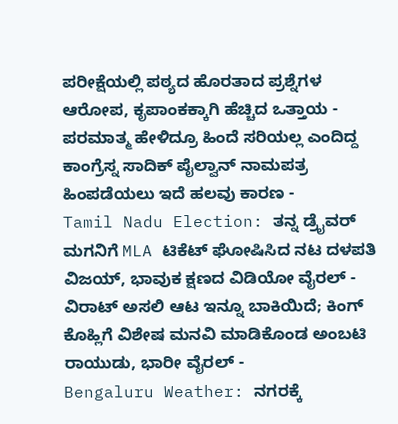ಪರೀಕ್ಷೆಯಲ್ಲಿ ಪಠ್ಯದ ಹೊರತಾದ ಪ್ರಶ್ನೆಗಳ ಆರೋಪ, ಕೃಪಾಂಕಕ್ಕಾಗಿ ಹೆಚ್ಚಿದ ಒತ್ತಾಯ -
ಪರಮಾತ್ಮ ಹೇಳಿದ್ರೂ ಹಿಂದೆ ಸರಿಯಲ್ಲ ಎಂದಿದ್ದ ಕಾಂಗ್ರೆಸ್ನ ಸಾದಿಕ್ ಪೈಲ್ವಾನ್ ನಾಮಪತ್ರ ಹಿಂಪಡೆಯಲು ಇದೆ ಹಲವು ಕಾರಣ -
Tamil Nadu Election: ತನ್ನ ಡ್ರೈವರ್ ಮಗನಿಗೆ MLA ಟಿಕೆಟ್ ಘೋಷಿಸಿದ ನಟ ದಳಪತಿ ವಿಜಯ್, ಭಾವುಕ ಕ್ಷಣದ ವಿಡಿಯೋ ವೈರಲ್ -
ವಿರಾಟ್ ಅಸಲಿ ಆಟ ಇನ್ನೂ ಬಾಕಿಯಿದೆ; ಕಿಂಗ್ ಕೊಹ್ಲಿಗೆ ವಿಶೇಷ ಮನವಿ ಮಾಡಿಕೊಂಡ ಅಂಬಟಿ ರಾಯುಡು, ಭಾರೀ ವೈರಲ್ -
Bengaluru Weather: ನಗರಕ್ಕೆ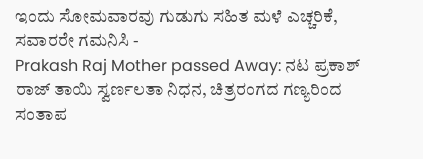ಇಂದು ಸೋಮವಾರವು ಗುಡುಗು ಸಹಿತ ಮಳೆ ಎಚ್ಚರಿಕೆ, ಸವಾರರೇ ಗಮನಿಸಿ -
Prakash Raj Mother passed Away: ನಟ ಪ್ರಕಾಶ್ ರಾಜ್ ತಾಯಿ ಸ್ವರ್ಣಲತಾ ನಿಧನ, ಚಿತ್ರರಂಗದ ಗಣ್ಯರಿಂದ ಸಂತಾಪ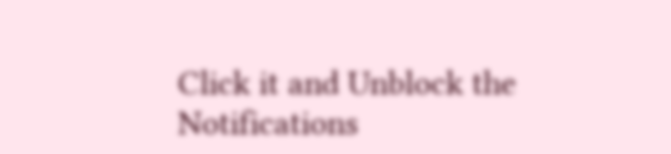Click it and Unblock the Notifications